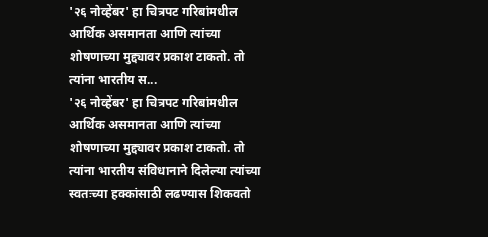'२६ नोव्हेंबर' हा चित्रपट गरिबांमधील आर्थिक असमानता आणि त्यांच्या शोषणाच्या मुद्द्यावर प्रकाश टाकतो. तो त्यांना भारतीय स...
'२६ नोव्हेंबर' हा चित्रपट गरिबांमधील आर्थिक असमानता आणि त्यांच्या शोषणाच्या मुद्द्यावर प्रकाश टाकतो. तो त्यांना भारतीय संविधानाने दिलेल्या त्यांच्या स्वतःच्या हक्कांसाठी लढण्यास शिकवतो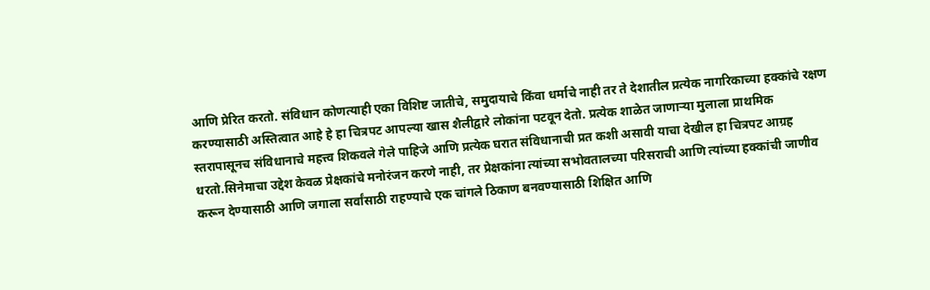आणि प्रेरित करतो. संविधान कोणत्याही एका विशिष्ट जातीचे, समुदायाचे किंवा धर्माचे नाही तर ते देशातील प्रत्येक नागरिकाच्या हक्कांचे रक्षण करण्यासाठी अस्तित्वात आहे हे हा चित्रपट आपल्या खास शैलीद्वारे लोकांना पटवून देतो. प्रत्येक शाळेत जाणाऱ्या मुलाला प्राथमिक स्तरापासूनच संविधानाचे महत्त्व शिकवले गेले पाहिजे आणि प्रत्येक घरात संविधानाची प्रत कशी असावी याचा देखील हा चित्रपट आग्रह धरतो.सिनेमाचा उद्देश केवळ प्रेक्षकांचे मनोरंजन करणे नाही, तर प्रेक्षकांना त्यांच्या सभोवतालच्या परिसराची आणि त्यांच्या हक्कांची जाणीव करून देण्यासाठी आणि जगाला सर्वांसाठी राहण्याचे एक चांगले ठिकाण बनवण्यासाठी शिक्षित आणि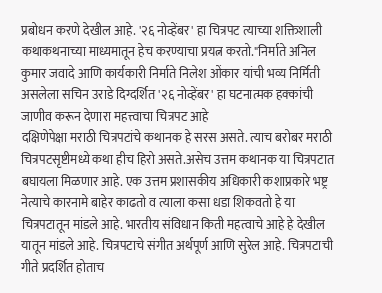प्रबोधन करणे देखील आहे. '२६ नोव्हेंबर' हा चित्रपट त्याच्या शक्तिशाली कथाकथनाच्या माध्यमातून हेच करण्याचा प्रयत्न करतो."निर्माते अनिल कुमार जवादे आणि कार्यकारी निर्माते निलेश ओंकार यांची भव्य निर्मिती असलेला सचिन उराडे दिग्दर्शित '२६ नोव्हेंबर' हा घटनात्मक हक्कांची जाणीव करून देणारा महत्त्वाचा चित्रपट आहे
दक्षिणेपेक्षा मराठी चित्रपटांचे कथानक हे सरस असते. त्याच बरोबर मराठी चित्रपटसृष्टीमध्ये कथा हीच हिरो असते.असेच उत्तम कथानक या चित्रपटात बघायला मिळणार आहे. एक उत्तम प्रशासकीय अधिकारी कशाप्रकारे भष्ट्र नेत्याचे कारनामे बाहेर काढतो व त्याला कसा धडा शिकवतो हे या चित्रपटातून मांडले आहे. भारतीय संविधान किती महत्वाचे आहे हे देखील यातून मांडले आहे. चित्रपटाचे संगीत अर्थपूर्ण आणि सुरेल आहे. चित्रपटाची गीते प्रदर्शित होताच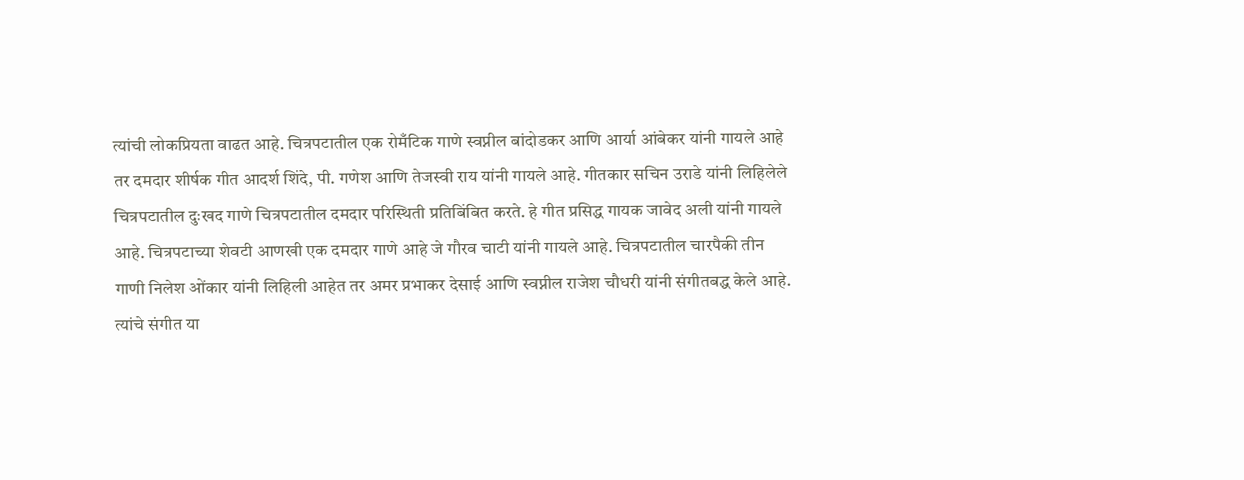त्यांची लोकप्रियता वाढत आहे. चित्रपटातील एक रोमँटिक गाणे स्वप्नील बांदोडकर आणि आर्या आंबेकर यांनी गायले आहे तर दमदार शीर्षक गीत आदर्श शिंदे, पी. गणेश आणि तेजस्वी राय यांनी गायले आहे. गीतकार सचिन उराडे यांनी लिहिलेले चित्रपटातील दुःखद गाणे चित्रपटातील दमदार परिस्थिती प्रतिबिंबित करते. हे गीत प्रसिद्ध गायक जावेद अली यांनी गायले आहे. चित्रपटाच्या शेवटी आणखी एक दमदार गाणे आहे जे गौरव चाटी यांनी गायले आहे. चित्रपटातील चारपैकी तीन गाणी निलेश ओंकार यांनी लिहिली आहेत तर अमर प्रभाकर देसाई आणि स्वप्नील राजेश चौधरी यांनी संगीतबद्ध केले आहे. त्यांचे संगीत या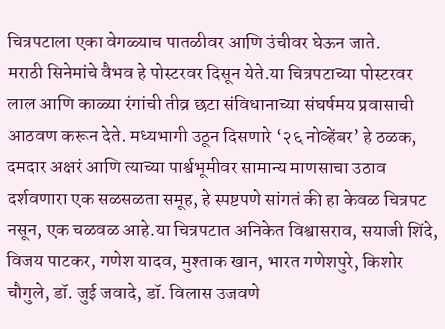चित्रपटाला एका वेगळ्याच पातळीवर आणि उंचीवर घेऊन जाते.
मराठी सिनेमांचे वैभव हे पोस्टरवर दिसून येते.या चित्रपटाच्या पोस्टरवर लाल आणि काळ्या रंगांची तीव्र छटा संविधानाच्या संघर्षमय प्रवासाची आठवण करून देते. मध्यभागी उठून दिसणारे ‘२६ नोव्हेंबर’ हे ठळक, दमदार अक्षरं आणि त्याच्या पार्श्वभूमीवर सामान्य माणसाचा उठाव दर्शवणारा एक सळसळता समूह, हे स्पष्टपणे सांगतं की हा केवळ चित्रपट नसून, एक चळवळ आहे.या चित्रपटात अनिकेत विश्वासराव, सयाजी शिंदे, विजय पाटकर, गणेश यादव, मुश्ताक खान, भारत गणेशपुरे, किशोर चौगुले, डॉ. जुई जवादे, डॉ. विलास उजवणे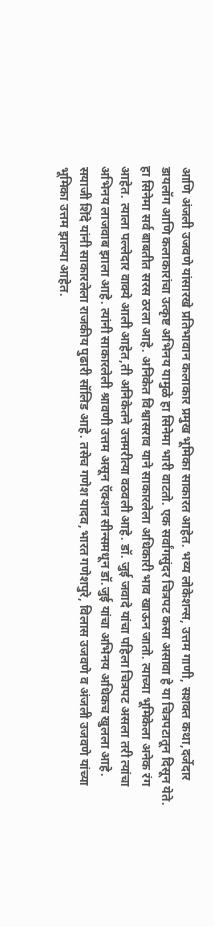आणि अंजली उजवणे यांसारखे प्रतिभावान कलाकार प्रमुख भूमिका साकारत आहेत. भव्य लोकेशन्स, उत्तम गाणी, सशक्त कथा,दर्जेदार डायलॉग आणि कलाकारांचा उत्कृष्ट अभिनय यामुळे हा सिनेमा भारी वाटतो. एक सर्वांगसुंदर चित्रपट कसा असावा हे या चित्रपटातून दिसून येते. हा सिनेमा सर्व बाबतीत सरस ठरला आहे. अनिकेत विश्वासराव याने साकारलेला अधिकारी भाव खाऊन जातो. त्याच्या भूमिकेला अनेक रंग आहेत. त्याला पल्लेदार वाक्ये आली आहेत,ती अनिकेतने उत्तमरीत्या वठवली आहे. डॉ. जुई जवादे यांचा पहिला चित्रपट असला तरी त्यांचा अभिनय लाजवाब झाला आहे. त्यांनी साकारलेली श्रावणी उत्तम असून ऍक्शन सीन्समधून डॉ.जुई यांचा अभिनय अधिकच खुलला आहे. सयाजी शिंदे यांनी साकारलेला राजकीय पुढारी सॉलिड आहे. तसेच गणेश यादव,भारत गणेशपुरे, विलास उजवणे व अंजली उजवणे यांच्या भूमिका उत्तम झाल्या आहेत.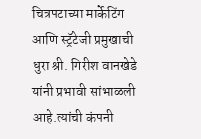चित्रपटाच्या मार्केटिंग आणि स्ट्रॅटेजी प्रमुखाची धुरा श्री. गिरीश वानखेडे यांनी प्रभावी सांभाळली आहे.त्यांची कंपनी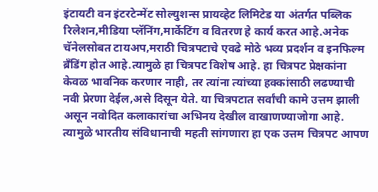इंटायटी वन इंटरटेन्मेंट सोल्युशन्स प्रायव्हेट लिमिटेड या अंतर्गत पब्लिक रिलेशन,मीडिया प्लॅनिंग,मार्केटिंग व वितरण हे कार्य करत आहे.अनेक चॅनेलसोबत टायअप,मराठी चित्रपटाचे एवढे मोठे भव्य प्रदर्शन व इनफिल्म ब्रँडिंग होत आहे.त्यामुळे हा चित्रपट विशेष आहे. हा चित्रपट प्रेक्षकांना केवळ भावनिक करणार नाही, तर त्यांना त्यांच्या हक्कांसाठी लढण्याची नवी प्रेरणा देईल,असे दिसून येते. या चित्रपटात सर्वांची कामे उत्तम झाली असून नवोदित कलाकारांचा अभिनय देखील वाखाणण्याजोगा आहे. त्यामुळे भारतीय संविधानाची महती सांगणारा हा एक उत्तम चित्रपट आपण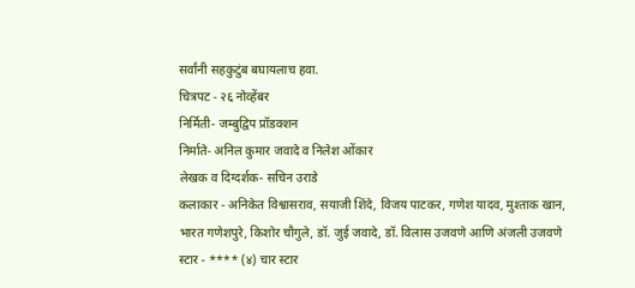सर्वांनी सहकुटुंब बघायलाच हवा.
चित्रपट - २६ नोव्हेंबर
निर्मिती- जम्बुद्विप प्रॉडक्शन
निर्माते- अनिल कुमार जवादे व निलेश ओंकार
लेखक व दिग्दर्शक- सचिन उराडे
कलाकार - अनिकेत विश्वासराव, सयाजी शिंदे, विजय पाटकर, गणेश यादव, मुश्ताक खान, भारत गणेशपुरे, किशोर चौगुले, डॉ. जुई जवादे, डॉ. विलास उजवणे आणि अंजली उजवणे
स्टार - **** (४) चार स्टार